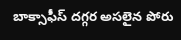బాక్సాఫీస్ దగ్గర అసలైన పోరు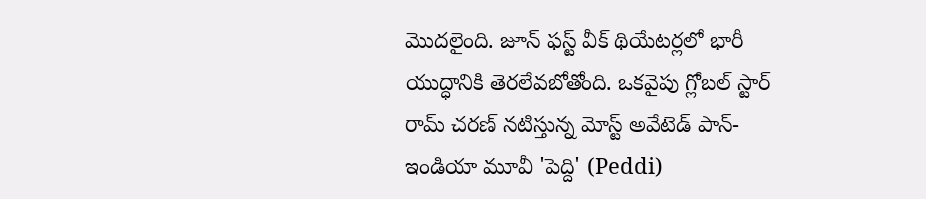మొదలైంది. జూన్ ఫస్ట్ వీక్ థియేటర్లలో భారీ యుద్ధానికి తెరలేవబోతోంది. ఒకవైపు గ్లోబల్ స్టార్ రామ్ చరణ్ నటిస్తున్న మోస్ట్ అవేటెడ్ పాన్-ఇండియా మూవీ 'పెద్ది' (Peddi)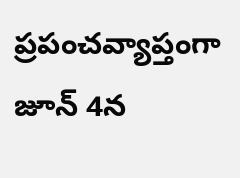ప్రపంచవ్యాప్తంగా జూన్ 4న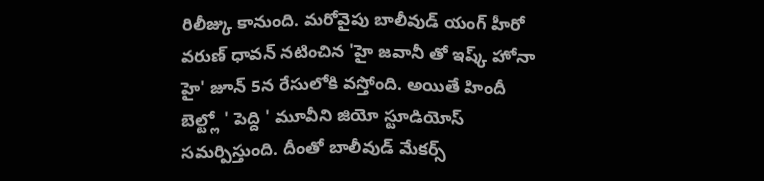రిలీజ్కు కానుంది. మరోవైపు బాలీవుడ్ యంగ్ హీరో వరుణ్ ధావన్ నటించిన 'హై జవానీ తో ఇష్క్ హోనా హై' జూన్ 5న రేసులోకి వస్తోంది. అయితే హిందీ బెల్ట్లో ' పెద్ది ' మూవీని జియో స్టూడియోస్ సమర్పిస్తుంది. దీంతో బాలీవుడ్ మేకర్స్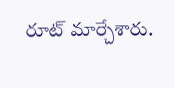రూట్ మార్చేశారు.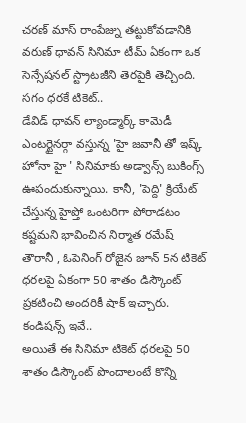చరణ్ మాస్ రాంపేజ్ను తట్టుకోవడానికి వరుణ్ ధావన్ సినిమా టీమ్ ఏకంగా ఒక సెన్సేషనల్ స్ట్రాటజీని తెరపైకి తెచ్చింది.
సగం ధరకే టికెట్..
డేవిడ్ ధావన్ ల్యాండ్మార్క్ కామెడీ ఎంటర్టైనర్గా వస్తున్న 'హై జవానీ తో ఇష్క్ హోనా హై ' సినిమాకు అడ్వాన్స్ బుకింగ్స్ ఊపందుకున్నాయి. కానీ, 'పెద్ది' క్రియేట్ చేస్తున్న హైప్తో ఒంటరిగా పోరాడటం కష్టమని భావించిన నిర్మాత రమేష్ తౌరానీ , ఓపెనింగ్ రోజైన జూన్ 5న టికెట్ ధరలపై ఏకంగా 50 శాతం డిస్కౌంట్ ప్రకటించి అందరికీ షాక్ ఇచ్చారు.
కండిషన్స్ ఇవే..
అయితే ఈ సినిమా టికెట్ ధరలపై 50 శాతం డిస్కౌంట్ పొందాలంటే కొన్ని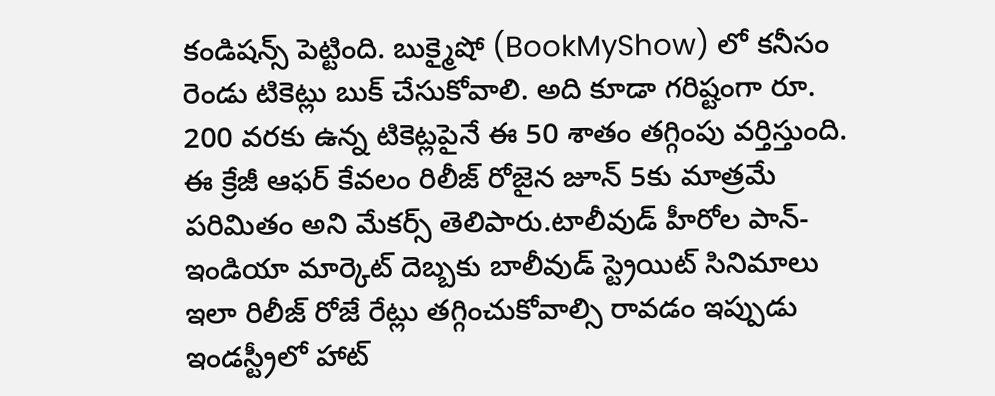కండిషన్స్ పెట్టింది. బుక్మైషో (BookMyShow) లో కనీసం రెండు టికెట్లు బుక్ చేసుకోవాలి. అది కూడా గరిష్టంగా రూ. 200 వరకు ఉన్న టికెట్లపైనే ఈ 50 శాతం తగ్గింపు వర్తిస్తుంది. ఈ క్రేజీ ఆఫర్ కేవలం రిలీజ్ రోజైన జూన్ 5కు మాత్రమే పరిమితం అని మేకర్స్ తెలిపారు.టాలీవుడ్ హీరోల పాన్-ఇండియా మార్కెట్ దెబ్బకు బాలీవుడ్ స్ట్రెయిట్ సినిమాలు ఇలా రిలీజ్ రోజే రేట్లు తగ్గించుకోవాల్సి రావడం ఇప్పుడు ఇండస్ట్రీలో హాట్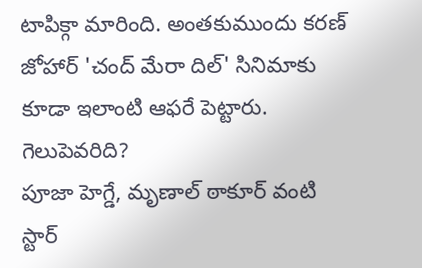టాపిక్గా మారింది. అంతకుముందు కరణ్ జోహార్ 'చంద్ మేరా దిల్' సినిమాకు కూడా ఇలాంటి ఆఫరే పెట్టారు.
గెలుపెవరిది?
పూజా హెగ్డే, మృణాల్ ఠాకూర్ వంటి స్టార్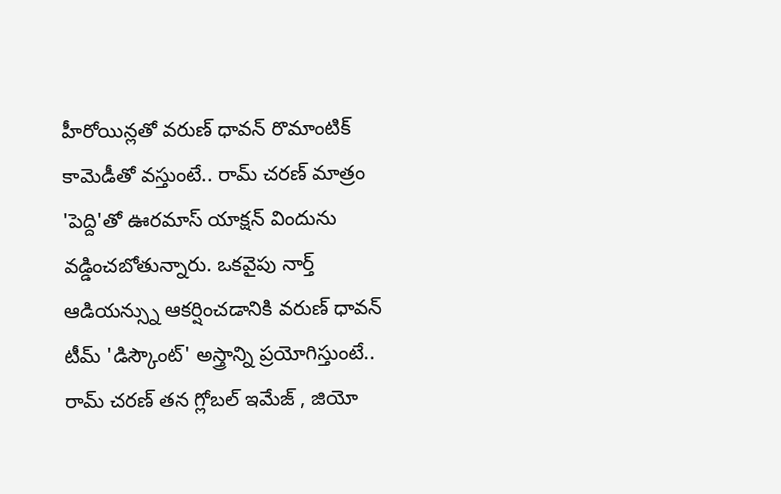హీరోయిన్లతో వరుణ్ ధావన్ రొమాంటిక్ కామెడీతో వస్తుంటే.. రామ్ చరణ్ మాత్రం 'పెద్ది'తో ఊరమాస్ యాక్షన్ విందును వడ్డించబోతున్నారు. ఒకవైపు నార్త్ ఆడియన్స్ను ఆకర్షించడానికి వరుణ్ ధావన్ టీమ్ 'డిస్కౌంట్' అస్త్రాన్ని ప్రయోగిస్తుంటే.. రామ్ చరణ్ తన గ్లోబల్ ఇమేజ్ , జియో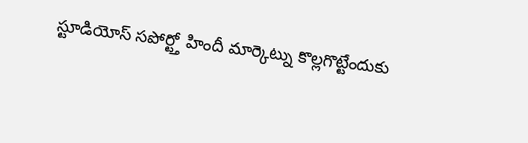స్టూడియోస్ సపోర్ట్తో హిందీ మార్కెట్ను కొల్లగొట్టేందుకు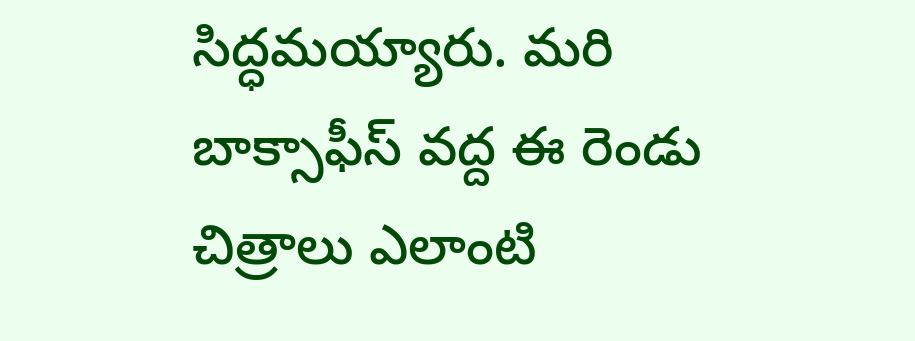సిద్ధమయ్యారు. మరి బాక్సాఫీస్ వద్ద ఈ రెండు చిత్రాలు ఎలాంటి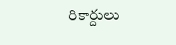రికార్దులు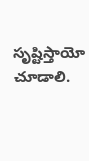సృష్టిస్తాయో చూడాలి.